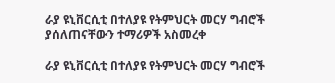ራያ ዩኒቨርሲቲ በተለያዩ የትምህርት መርሃ ግብሮች ያሰለጠናቸውን ተማሪዎች አስመረቀ

ራያ ዩኒቨርሲቲ በተለያዩ የትምህርት መርሃ ግብሮች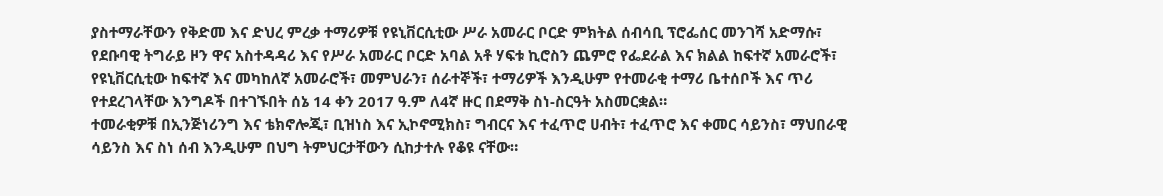ያስተማራቸውን የቅድመ እና ድህረ ምረቃ ተማሪዎቹ የዩኒቨርሲቲው ሥራ አመራር ቦርድ ምክትል ሰብሳቢ ፕሮፌሰር መንገሻ አድማሱ፣ የደቡባዊ ትግራይ ዞን ዋና አስተዳዳሪ እና የሥራ አመራር ቦርድ አባል አቶ ሃፍቱ ኪሮስን ጨምሮ የፌደራል እና ክልል ከፍተኛ አመራሮች፣ የዩኒቨርሲቲው ከፍተኛ እና መካከለኛ አመራሮች፣ መምህራን፣ ሰራተኞች፣ ተማሪዎች እንዲሁም የተመራቂ ተማሪ ቤተሰቦች እና ጥሪ የተደረገላቸው እንግዶች በተገኙበት ሰኔ 14 ቀን 2017 ዓ.ም ለ4ኛ ዙር በደማቅ ስነ-ስርዓት አስመርቋል።
ተመራቂዎቹ በኢንጅነሪንግ እና ቴክኖሎጂ፣ ቢዝነስ እና ኢኮኖሚክስ፣ ግብርና እና ተፈጥሮ ሀብት፣ ተፈጥሮ እና ቀመር ሳይንስ፣ ማህበራዊ ሳይንስ እና ስነ ሰብ እንዲሁም በህግ ትምህርታቸውን ሲከታተሉ የቆዩ ናቸው።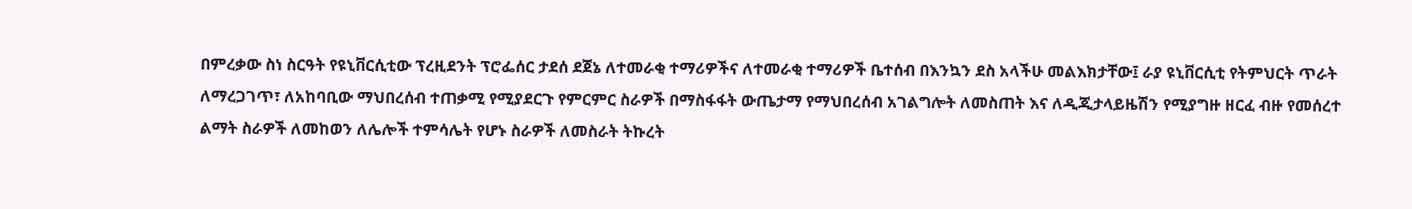በምረቃው ስነ ስርዓት የዩኒቨርሲቲው ፕረዚደንት ፕሮፌሰር ታደሰ ደጀኔ ለተመራቂ ተማሪዎችና ለተመራቂ ተማሪዎች ቤተሰብ በእንኳን ደስ አላችሁ መልእክታቸው፤ ራያ ዩኒቨርሲቲ የትምህርት ጥራት ለማረጋገጥ፣ ለአከባቢው ማህበረሰብ ተጠቃሚ የሚያደርጉ የምርምር ስራዎች በማስፋፋት ውጤታማ የማህበረሰብ አገልግሎት ለመስጠት እና ለዲጂታላይዜሽን የሚያግዙ ዘርፈ ብዙ የመሰረተ ልማት ስራዎች ለመከወን ለሌሎች ተምሳሌት የሆኑ ስራዎች ለመስራት ትኩረት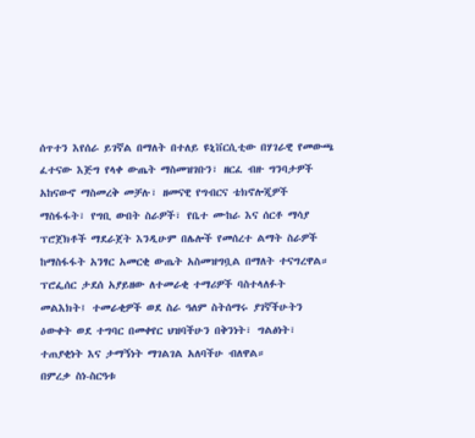ሰጥተን እየሰራ ይገኛል በማለት በተለይ ዩኒቨርሲቲው በሃገራዊ የመውጫ ፈተናው እጅግ የላቀ ውጤት ማስመዝገቡን፣ ዘርፈ ብዙ ግንባታዎች አከናውኖ ማስመረቅ መቻሉ፣ ዘመናዊ የግብርና ቴክኖሎጂዎች ማስፋፋት፣ የግቢ ውበት ስራዎች፣ የቤተ ሙከራ እና ሰርቶ ማሳያ ፕሮጀክቶች ማደራጀት እንዲሁም በሌሎች የመሰረተ ልማት ስራዎች ከማስፋፋት አንፃር አመርቂ ውጤት አስመዝግቧል በማለት ተናግረዋል።
ፕሮፌሰር ታደሰ አያይዘው ለተመራቂ ተማሪዎች ባስተላለፉት መልእክት፤ ተመራቂዎች ወደ ስራ ዓለም ስትሰማሩ ያገኛችሁትን ዕውቀት ወደ ተግባር በመቀየር ህዝባችሁን በቅንነት፣ ግልፅነት፣ ተጠያቂነት እና ታማኝነት ማገልገል አለባችሁ ብለዋል።
በምረቃ ስነ-ስርዓቱ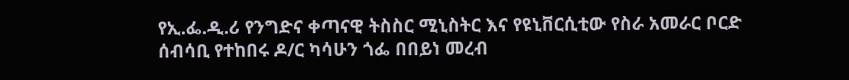የኢ.ፌ.ዲ.ሪ የንግድና ቀጣናዊ ትስስር ሚኒስትር እና የዩኒቨርሲቲው የስራ አመራር ቦርድ ሰብሳቢ የተከበሩ ዶ/ር ካሳሁን ጎፌ በበይነ መረብ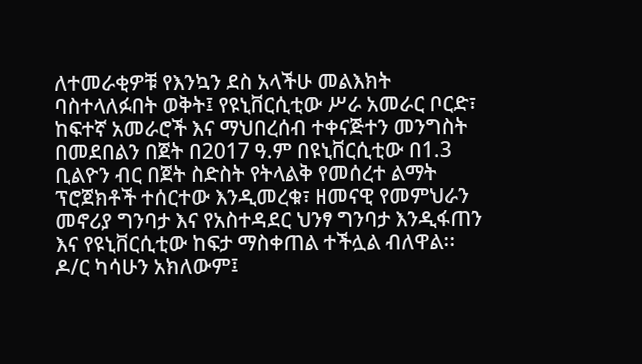ለተመራቂዎቹ የእንኳን ደስ አላችሁ መልእክት ባስተላለፉበት ወቅት፤ የዩኒቨርሲቲው ሥራ አመራር ቦርድ፣ ከፍተኛ አመራሮች እና ማህበረሰብ ተቀናጅተን መንግስት በመደበልን በጀት በ2017 ዓ.ም በዩኒቨርሲቲው በ1.3 ቢልዮን ብር በጀት ስድስት የትላልቅ የመሰረተ ልማት ፕሮጀክቶች ተሰርተው እንዲመረቁ፣ ዘመናዊ የመምህራን መኖሪያ ግንባታ እና የአስተዳደር ህንፃ ግንባታ እንዲፋጠን እና የዩኒቨርሲቲው ከፍታ ማስቀጠል ተችሏል ብለዋል፡፡
ዶ/ር ካሳሁን አክለውም፤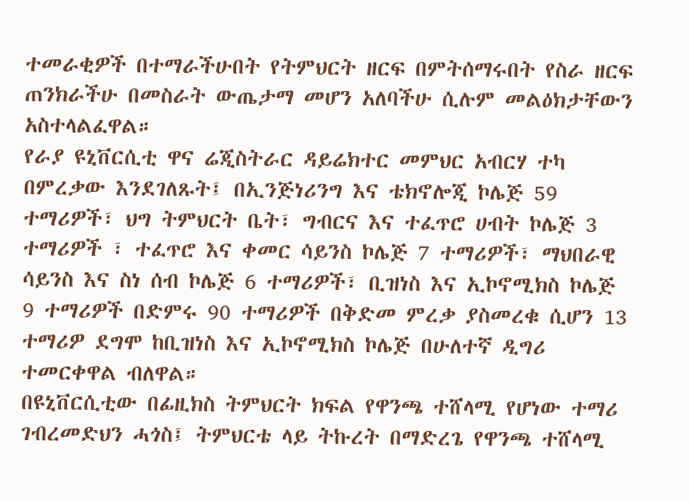ተመራቂዎች በተማራችሁበት የትምህርት ዘርፍ በምትሰማሩበት የስራ ዘርፍ ጠንክራችሁ በመስራት ውጤታማ መሆን አለባችሁ ሲሉም መልዕክታቸውን አስተላልፈዋል።
የራያ ዩኒቨርሲቲ ዋና ሬጂስትራር ዳይሬክተር መምህር አብርሃ ተካ በምረቃው እንደገለጹት፤ በኢንጅነሪንግ እና ቴክኖሎጂ ኮሌጅ 59 ተማሪዎች፣ ህግ ትምህርት ቤት፣ ግብርና እና ተፈጥሮ ሀብት ኮሌጅ 3 ተማሪዎች ፣ ተፈጥሮ እና ቀመር ሳይንስ ኮሌጅ 7 ተማሪዎች፣ ማህበራዊ ሳይንስ እና ስነ ሰብ ኮሌጅ 6 ተማሪዎች፣ ቢዝነስ እና ኢኮኖሚክስ ኮሌጅ 9 ተማሪዎች በድምሩ 90 ተማሪዎች በቅድመ ምረቃ ያስመረቁ ሲሆን 13 ተማሪዎ ደግሞ ከቢዝነስ እና ኢኮኖሚክስ ኮሌጅ በሁለተኛ ዲግሪ ተመርቀዋል ብለዋል።
በዩኒቨርሲቲው በፊዚክስ ትምህርት ክፍል የዋንጫ ተሸላሚ የሆነው ተማሪ ገብረመድህን ሓጎስ፤ ትምህርቴ ላይ ትኩረት በማድረጌ የዋንጫ ተሸላሚ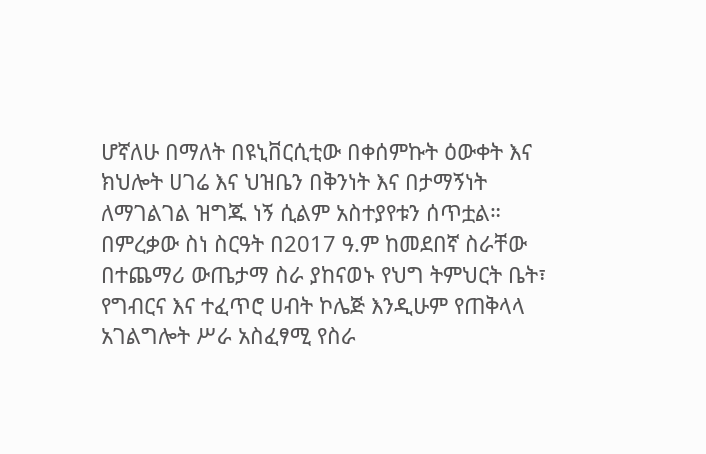ሆኛለሁ በማለት በዩኒቨርሲቲው በቀሰምኩት ዕውቀት እና ክህሎት ሀገሬ እና ህዝቤን በቅንነት እና በታማኝነት ለማገልገል ዝግጁ ነኝ ሲልም አስተያየቱን ሰጥቷል።
በምረቃው ስነ ስርዓት በ2017 ዓ.ም ከመደበኛ ስራቸው በተጨማሪ ውጤታማ ስራ ያከናወኑ የህግ ትምህርት ቤት፣ የግብርና እና ተፈጥሮ ሀብት ኮሌጅ እንዲሁም የጠቅላላ አገልግሎት ሥራ አስፈፃሚ የስራ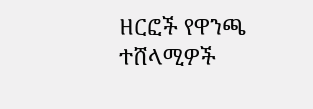ዘርፎች የዋንጫ ተሸላሚዎች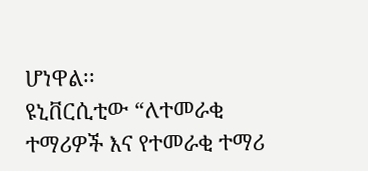ሆነዋል፡፡
ዩኒቨርሲቲው “ለተመራቂ ተማሪዎች እና የተመራቂ ተማሪ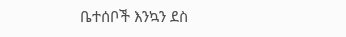ቤተሰቦች እንኳን ደስ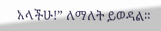አላችሁ!” ለማለት ይወዳል።